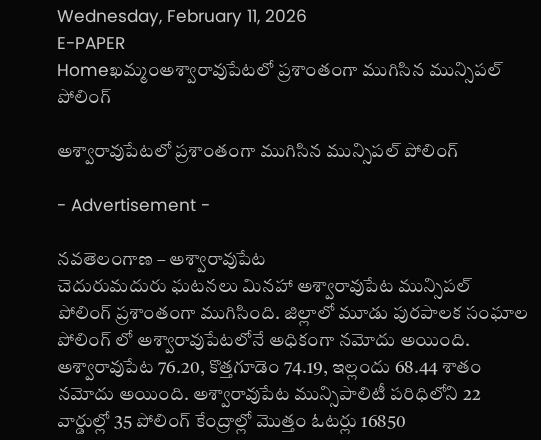Wednesday, February 11, 2026
E-PAPER
Homeఖమ్మంఅశ్వారావుపేటలో ప్రశాంతంగా ముగిసిన మున్సిపల్ పోలింగ్

అశ్వారావుపేటలో ప్రశాంతంగా ముగిసిన మున్సిపల్ పోలింగ్

- Advertisement -

నవతెలంగాణ – అశ్వారావుపేట
చెదురుమదురు ఘటనలు మినహా అశ్వారావుపేట మున్సిపల్ పోలింగ్ ప్రశాంతంగా ముగిసింది. జిల్లాలో మూడు పురపాలక సంఘాల పోలింగ్ లో అశ్వారావుపేటలోనే అధికంగా నమోదు అయింది. అశ్వారావుపేట 76.20, కొత్తగూడెం 74.19, ఇల్లందు 68.44 శాతం నమోదు అయింది. అశ్వారావుపేట మున్సిపాలిటీ పరిధిలోని 22 వార్డుల్లో 35 పోలింగ్ కేంద్రాల్లో మొత్తం ఓటర్లు 16850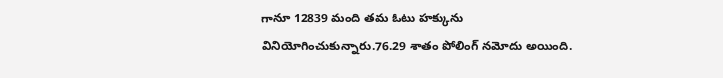గానూ 12839 మంది తమ ఓటు హక్కును వినియోగించుకున్నారు.76.29 శాతం పోలింగ్ నమోదు అయింది.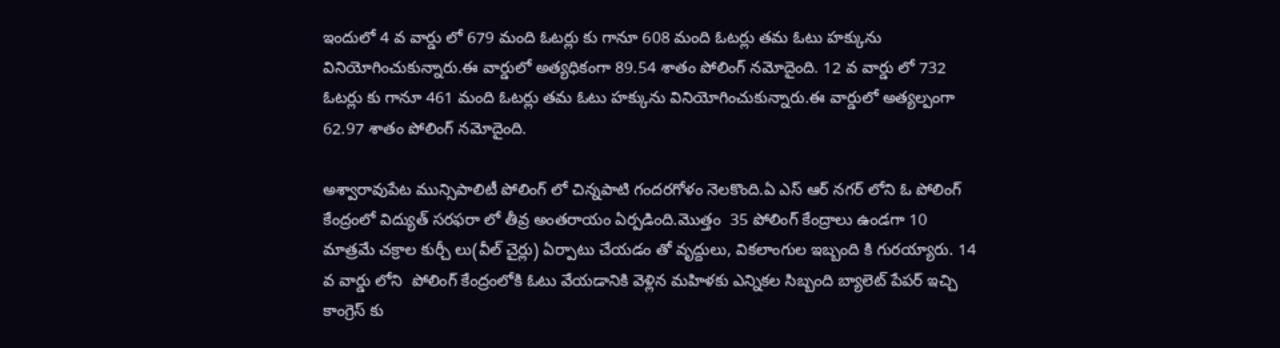ఇందులో 4 వ వార్డు లో 679 మంది ఓటర్లు కు గానూ 608 మంది ఓటర్లు తమ ఓటు హక్కును వినియోగించుకున్నారు.ఈ వార్డులో అత్యధికంగా 89.54 శాతం పోలింగ్ నమోదైంది. 12 వ వార్డు లో 732 ఓటర్లు కు గానూ 461 మంది ఓటర్లు తమ ఓటు హక్కును వినియోగించుకున్నారు.ఈ వార్డులో అత్యల్పంగా 62.97 శాతం పోలింగ్ నమోదైంది.

అశ్వారావుపేట మున్సిపాలిటీ పోలింగ్ లో చిన్నపాటి గందరగోళం నెలకొంది.ఏ ఎస్ ఆర్ నగర్ లోని ఓ పోలింగ్ కేంద్రంలో విద్యుత్ సరఫరా లో తీవ్ర అంతరాయం ఏర్పడింది.మొత్తం  35 పోలింగ్ కేంద్రాలు ఉండగా 10 మాత్రమే చక్రాల కుర్చీ లు(వీల్ చైర్లు) ఏర్పాటు చేయడం తో వృద్దులు, వికలాంగుల ఇబ్బంది కి గురయ్యారు. 14 వ వార్డు లోని  పోలింగ్ కేంద్రంలోకి ఓటు వేయడానికి వెళ్లిన మహిళకు ఎన్నికల సిబ్బంది బ్యాలెట్ పేపర్ ఇచ్చి కాంగ్రెస్ కు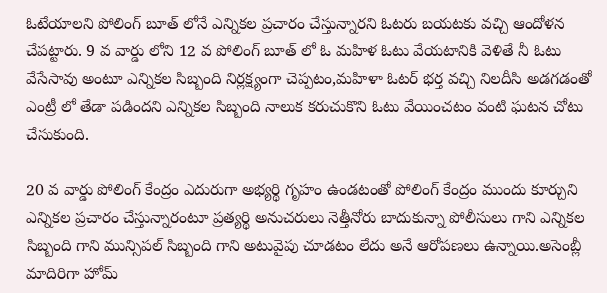ఓటేయాలని పోలింగ్ బూత్ లోనే ఎన్నికల ప్రచారం చేస్తున్నారని ఓటరు బయటకు వచ్చి ఆందోళన చేపట్టారు. 9 వ వార్డు లోని 12 వ పోలింగ్ బూత్ లో ఓ మహిళ ఓటు వేయటానికి వెళితే నీ ఓటు వేసేసావు అంటూ ఎన్నికల సిబ్బంది నిర్లక్ష్యంగా చెప్పటం,మహిళా ఓటర్ భర్త వచ్చి నిలదీసి అడగడంతో ఎంట్రీ లో తేడా పడిందని ఎన్నికల సిబ్బంది నాలుక కరుచుకొని ఓటు వేయించటం వంటి ఘటన చోటు చేసుకుంది.

20 వ వార్డు పోలింగ్ కేంద్రం ఎదురుగా అభ్యర్థి గృహం ఉండటంతో పోలింగ్ కేంద్రం ముందు కూర్చుని ఎన్నికల ప్రచారం చేస్తున్నారంటూ ప్రత్యర్థి అనుచరులు నెత్తీనోరు బాదుకున్నా పోలీసులు గాని ఎన్నికల సిబ్బంది గాని మున్సిపల్ సిబ్బంది గాని అటువైపు చూడటం లేదు అనే ఆరోపణలు ఉన్నాయి.అసెంబ్లీ మాదిరిగా హోమ్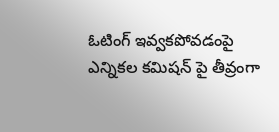ఓటింగ్ ఇవ్వకపోవడంపై ఎన్నికల కమిషన్ పై తీవ్రంగా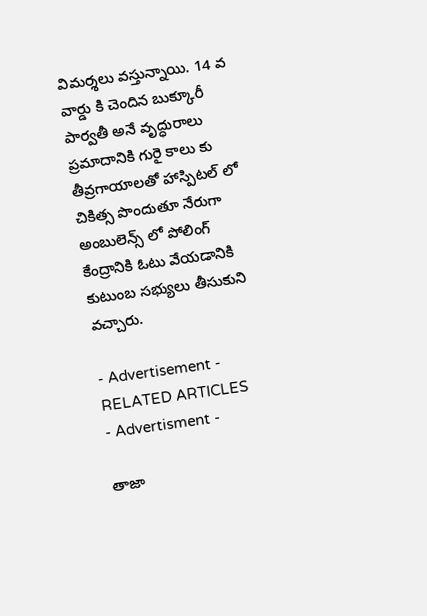విమర్శలు వస్తున్నాయి. 14 వ వార్డు కి చెందిన బుక్కూరీ పార్వతీ అనే వృద్ధురాలు ప్రమాదానికి గురై కాలు కు తీవ్రగాయాలతో హాస్పిటల్ లో చికిత్స పొందుతూ నేరుగా అంబులెన్స్ లో పోలింగ్ కేంద్రానికి ఓటు వేయడానికి కుటుంబ సభ్యులు తీసుకుని వచ్చారు.

- Advertisement -
RELATED ARTICLES
- Advertisment -

తాజా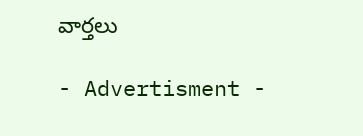వార్తలు

- Advertisment -